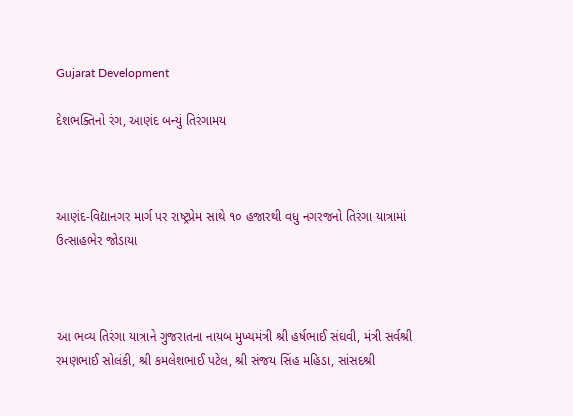Gujarat Development

દેશભક્તિનો રંગ, આણંદ બન્યું તિરંગામય



આણંદ-વિદ્યાનગર માર્ગ પર રાષ્ટ્રપ્રેમ સાથે ૧૦ હજારથી વધુ નગરજનો તિરંગા યાત્રામાં ઉત્સાહભેર જોડાયા



આ ભવ્ય તિરંગા યાત્રાને ગુજરાતના નાયબ મુખ્યમંત્રી શ્રી હર્ષભાઈ સંઘવી, મંત્રી સર્વશ્રી રમણભાઈ સોલંકી, શ્રી કમલેશભાઈ પટેલ, શ્રી સંજય સિંહ મહિડા, સાંસદશ્રી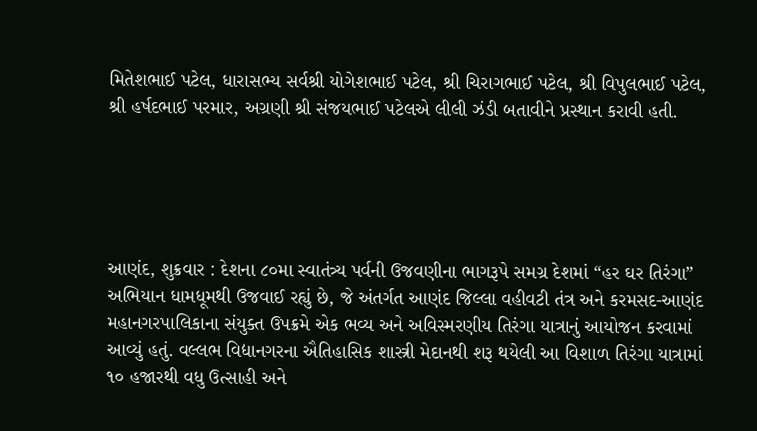મિતેશભાઈ પટેલ, ધારાસભ્ય સર્વશ્રી યોગેશભાઈ પટેલ, શ્રી ચિરાગભાઈ પટેલ, શ્રી વિપુલભાઈ પટેલ, શ્રી હર્ષદભાઈ પરમાર, અગ્રણી શ્રી સંજયભાઈ પટેલએ લીલી ઝંડી બતાવીને પ્રસ્થાન કરાવી હતી.





આણંદ, શુક્રવાર : દેશના ૮૦મા સ્વાતંત્ર્ય પર્વની ઉજવણીના ભાગરૂપે સમગ્ર દેશમાં “હર ઘર તિરંગા” અભિયાન ધામધૂમથી ઉજવાઈ રહ્યું છે, જે અંતર્ગત આણંદ જિલ્લા વહીવટી તંત્ર અને કરમસદ-આણંદ મહાનગરપાલિકાના સંયુક્ત ઉપક્રમે એક ભવ્ય અને અવિસ્મરણીય તિરંગા યાત્રાનું આયોજન કરવામાં આવ્યું હતું. વલ્લભ વિદ્યાનગરના ઐતિહાસિક શાસ્ત્રી મેદાનથી શરૂ થયેલી આ વિશાળ તિરંગા યાત્રામાં ૧૦ હજારથી વધુ ઉત્સાહી અને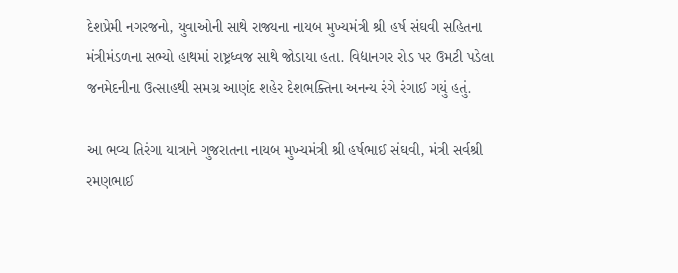દેશપ્રેમી નગરજનો, યુવાઓની સાથે રાજ્યના નાયબ મુખ્યમંત્રી શ્રી હર્ષ સંઘવી સહિતના મંત્રીમંડળના સભ્યો હાથમાં રાષ્ટ્રધ્વજ સાથે જોડાયા હતા. વિદ્યાનગર રોડ પર ઉમટી પડેલા જનમેદનીના ઉત્સાહથી સમગ્ર આણંદ શહેર દેશભક્તિના અનન્ય રંગે રંગાઈ ગયું હતું.

આ ભવ્ય તિરંગા યાત્રાને ગુજરાતના નાયબ મુખ્યમંત્રી શ્રી હર્ષભાઈ સંઘવી, મંત્રી સર્વશ્રી રમણભાઈ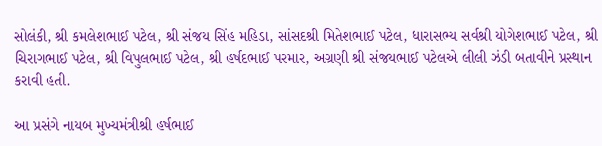સોલંકી, શ્રી કમલેશભાઈ પટેલ, શ્રી સંજય સિંહ મહિડા, સાંસદશ્રી મિતેશભાઈ પટેલ, ધારાસભ્ય સર્વશ્રી યોગેશભાઈ પટેલ, શ્રી ચિરાગભાઈ પટેલ, શ્રી વિપુલભાઈ પટેલ, શ્રી હર્ષદભાઈ પરમાર, અગ્રણી શ્રી સંજયભાઈ પટેલએ લીલી ઝંડી બતાવીને પ્રસ્થાન કરાવી હતી.

આ પ્રસંગે નાયબ મુખ્યમંત્રીશ્રી હર્ષભાઈ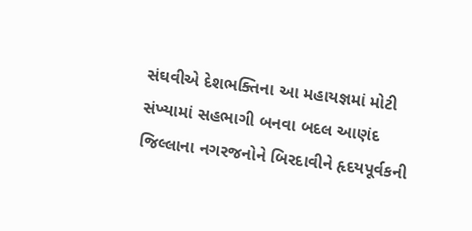સંઘવીએ દેશભક્તિના આ મહાયજ્ઞમાં મોટી સંખ્યામાં સહભાગી બનવા બદલ આણંદ જિલ્લાના નગરજનોને બિરદાવીને હૃદયપૂર્વકની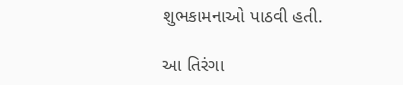શુભકામનાઓ પાઠવી હતી.

આ તિરંગા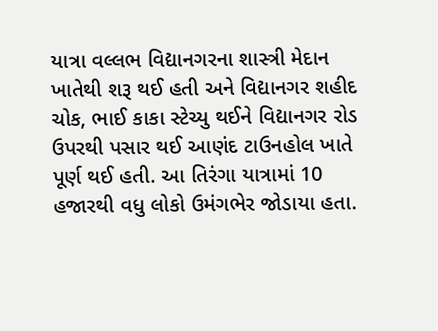યાત્રા વલ્લભ વિદ્યાનગરના શાસ્ત્રી મેદાન ખાતેથી શરૂ થઈ હતી અને વિદ્યાનગર શહીદ ચોક, ભાઈ કાકા સ્ટેચ્યુ થઈને વિદ્યાનગર રોડ ઉપરથી પસાર થઈ આણંદ ટાઉનહોલ ખાતે પૂર્ણ થઈ હતી. આ તિરંગા યાત્રામાં 10 હજારથી વધુ લોકો ઉમંગભેર જોડાયા હતા.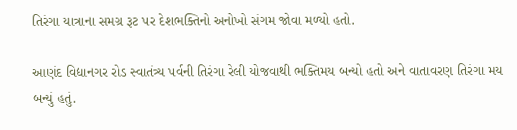તિરંગા યાત્રાના સમગ્ર રૂટ પર દેશભક્તિનો અનોખો સંગમ જોવા મળ્યો હતો.

આણંદ વિદ્યાનગર રોડ સ્વાતંત્ર્ય પર્વની તિરંગા રેલી યોજવાથી ભક્તિમય બન્યો હતો અને વાતાવરણ તિરંગા મય બન્યું હતું.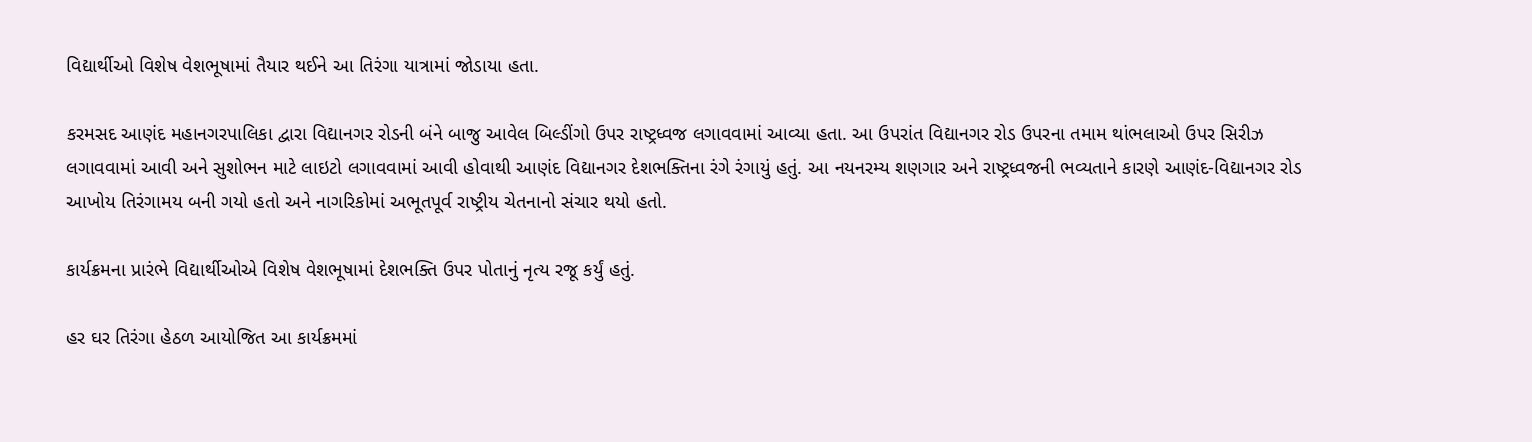વિદ્યાર્થીઓ વિશેષ વેશભૂષામાં તૈયાર થઈને આ તિરંગા યાત્રામાં જોડાયા હતા.

કરમસદ આણંદ મહાનગરપાલિકા દ્વારા વિદ્યાનગર રોડની બંને બાજુ આવેલ બિલ્ડીંગો ઉપર રાષ્ટ્રધ્વજ લગાવવામાં આવ્યા હતા. આ ઉપરાંત વિદ્યાનગર રોડ ઉપરના તમામ થાંભલાઓ ઉપર સિરીઝ લગાવવામાં આવી અને સુશોભન માટે લાઇટો લગાવવામાં આવી હોવાથી આણંદ વિદ્યાનગર દેશભક્તિના રંગે રંગાયું હતું. આ નયનરમ્ય શણગાર અને રાષ્ટ્રધ્વજની ભવ્યતાને કારણે આણંદ-વિદ્યાનગર રોડ આખોય તિરંગામય બની ગયો હતો અને નાગરિકોમાં અભૂતપૂર્વ રાષ્ટ્રીય ચેતનાનો સંચાર થયો હતો.

કાર્યક્રમના પ્રારંભે વિદ્યાર્થીઓએ વિશેષ વેશભૂષામાં દેશભક્તિ ઉપર પોતાનું નૃત્ય રજૂ કર્યું હતું.

હર ઘર તિરંગા હેઠળ આયોજિત આ કાર્યક્રમમાં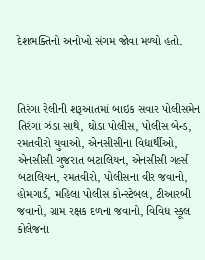દેશભક્તિનો અનોખો સંગમ જોવા મળ્યો હતો.



તિરંગા રેલીની શરૂઆતમાં બાઇક સવાર પોલીસમેન તિરંગા ઝંડા સાથે, ઘોડા પોલીસ, પોલીસ બેન્ડ, રમતવીરો યુવાઓ, એનસીસીના વિદ્યાર્થીઓ, એનસીસી ગુજરાત બટાલિયન, એનસીસી ગર્લ્સ બટાલિયન, રમતવીરો, પોલીસના વીર જવાનો, હોમગાર્ડ, મહિલા પોલીસ કોન્સ્ટેબલ, ટીઆરબી જવાનો, ગ્રામ રક્ષક દળના જવાનો, વિવિધ સ્કૂલ કોલેજના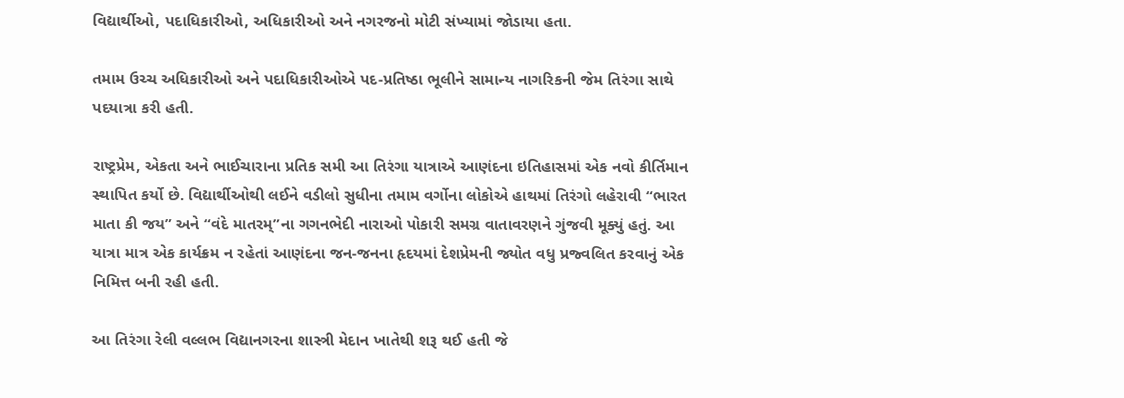વિદ્યાર્થીઓ, પદાધિકારીઓ, અધિકારીઓ અને નગરજનો મોટી સંખ્યામાં જોડાયા હતા.

તમામ ઉચ્ચ અધિકારીઓ અને પદાધિકારીઓએ પદ-પ્રતિષ્ઠા ભૂલીને સામાન્ય નાગરિકની જેમ તિરંગા સાથે પદયાત્રા કરી હતી.

રાષ્ટ્રપ્રેમ, એકતા અને ભાઈચારાના પ્રતિક સમી આ તિરંગા યાત્રાએ આણંદના ઇતિહાસમાં એક નવો કીર્તિમાન સ્થાપિત કર્યો છે. વિદ્યાર્થીઓથી લઈને વડીલો સુધીના તમામ વર્ગોના લોકોએ હાથમાં તિરંગો લહેરાવી “ભારત માતા કી જય” અને “વંદે માતરમ્”ના ગગનભેદી નારાઓ પોકારી સમગ્ર વાતાવરણને ગુંજવી મૂક્યું હતું. આ યાત્રા માત્ર એક કાર્યક્રમ ન રહેતાં આણંદના જન-જનના હૃદયમાં દેશપ્રેમની જ્યોત વધુ પ્રજ્વલિત કરવાનું એક નિમિત્ત બની રહી હતી.

આ તિરંગા રેલી વલ્લભ વિદ્યાનગરના શાસ્ત્રી મેદાન ખાતેથી શરૂ થઈ હતી જે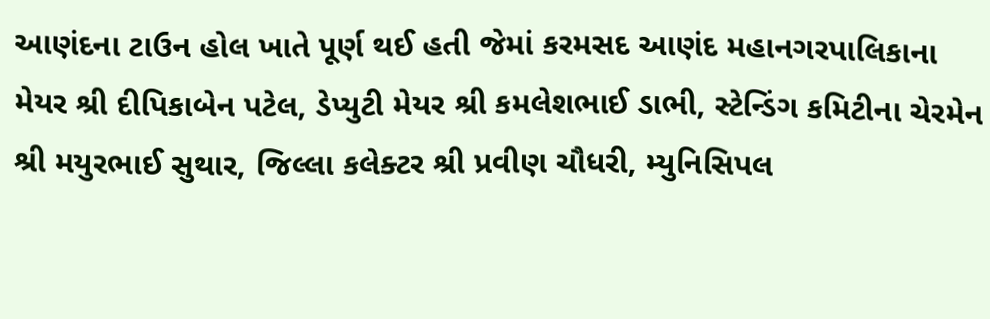આણંદના ટાઉન હોલ ખાતે પૂર્ણ થઈ હતી જેમાં કરમસદ આણંદ મહાનગરપાલિકાના મેયર શ્રી દીપિકાબેન પટેલ, ડેપ્યુટી મેયર શ્રી કમલેશભાઈ ડાભી, સ્ટેન્ડિંગ કમિટીના ચેરમેન શ્રી મયુરભાઈ સુથાર, જિલ્લા કલેક્ટર શ્રી પ્રવીણ ચૌધરી, મ્યુનિસિપલ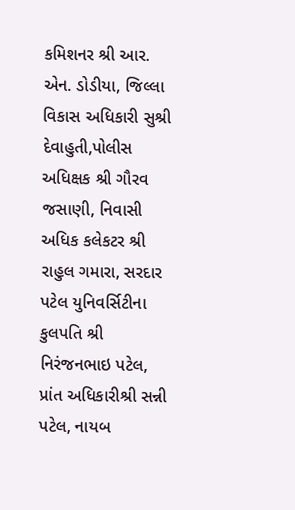કમિશનર શ્રી આર. એન. ડોડીયા, જિલ્લા વિકાસ અધિકારી સુશ્રી દેવાહુતી,પોલીસ અધિક્ષક શ્રી ગૌરવ જસાણી, નિવાસી અધિક કલેકટર શ્રી રાહુલ ગમારા, સરદાર પટેલ યુનિવર્સિટીના કુલપતિ શ્રી નિરંજનભાઇ પટેલ, પ્રાંત અધિકારીશ્રી સન્ની પટેલ, નાયબ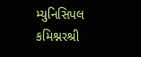મ્યુનિસિપલ કમિશ્નરશ્રી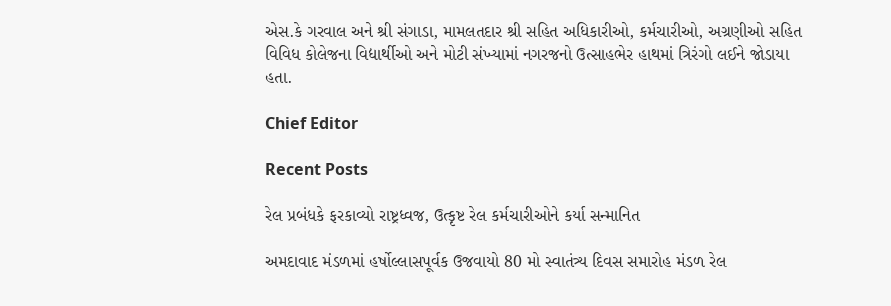એસ.કે ગરવાલ અને શ્રી સંગાડા, મામલતદાર શ્રી સહિત અધિકારીઓ, કર્મચારીઓ, અગ્રણીઓ સહિત વિવિધ કોલેજના વિદ્યાર્થીઓ અને મોટી સંખ્યામાં નગરજનો ઉત્સાહભેર હાથમાં ત્રિરંગો લઈને જોડાયા હતા.

Chief Editor

Recent Posts

રેલ પ્રબંધકે ફરકાવ્યો રાષ્ટ્રધ્વજ, ઉત્કૃષ્ટ રેલ કર્મચારીઓને કર્યા સન્માનિત

અમદાવાદ મંડળમાં હર્ષોલ્લાસપૂર્વક ઉજવાયો 80 મો સ્વાતંત્ર્ય દિવસ સમારોહ મંડળ રેલ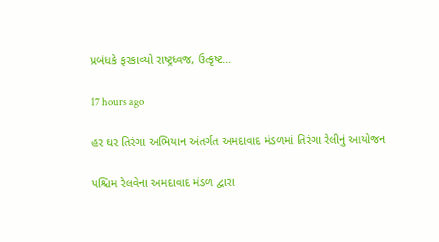પ્રબંધકે ફરકાવ્યો રાષ્ટ્રધ્વજ, ઉત્કૃષ્ટ…

17 hours ago

હર ઘર તિરંગા અભિયાન અંતર્ગત અમદાવાદ મંડળમાં તિરંગા રેલીનું આયોજન

પશ્ચિમ રેલવેના અમદાવાદ મંડળ દ્વારા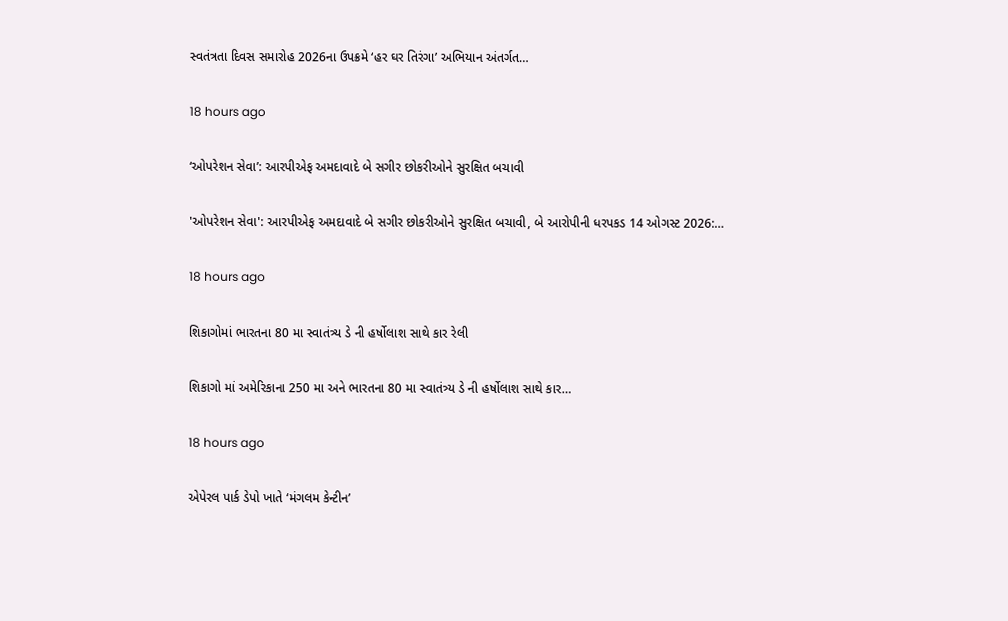સ્વતંત્રતા દિવસ સમારોહ 2026ના ઉપક્રમે ‘હર ઘર તિરંગા’ અભિયાન અંતર્ગત…

18 hours ago

‘ઓપરેશન સેવા’: આરપીએફ અમદાવાદે બે સગીર છોકરીઓને સુરક્ષિત બચાવી

'ઓપરેશન સેવા': આરપીએફ અમદાવાદે બે સગીર છોકરીઓને સુરક્ષિત બચાવી, બે આરોપીની ધરપકડ 14 ઓગસ્ટ 2026:…

18 hours ago

શિકાગોમાં ભારતના 80 મા સ્વાતંત્ર્ય ડે ની હર્ષોલાશ સાથે કાર રેલી

શિકાગો માં અમેરિકાના 250 મા અને ભારતના 80 મા સ્વાતંત્ર્ય ડે ની હર્ષોલાશ સાથે કાર…

18 hours ago

એપેરલ પાર્ક ડેપો ખાતે ‘મંગલમ કેન્ટીન’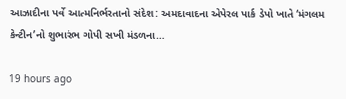આઝાદીના પર્વે આત્મનિર્ભરતાનો સંદેશ: અમદાવાદના એપેરલ પાર્ક ડેપો ખાતે ‘મંગલમ કેન્ટીન’નો શુભારંભ ગોપી સખી મંડળના…

19 hours ago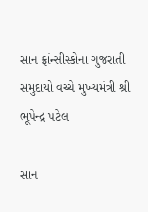સાન ફ્રાંન્સીસ્કોના ગુજરાતી સમુદાયો વચ્ચે મુખ્યમંત્રી શ્રી ભૂપેન્દ્ર પટેલ

સાન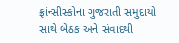ફ્રાંન્સીસ્કોના ગુજરાતી સમુદાયો સાથે બેઠક અને સંવાદથી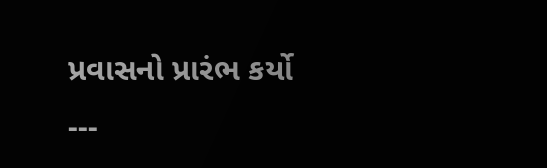પ્રવાસનો પ્રારંભ કર્યો   ---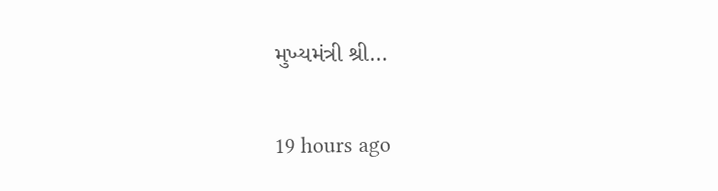મુખ્યમંત્રી શ્રી…

19 hours ago